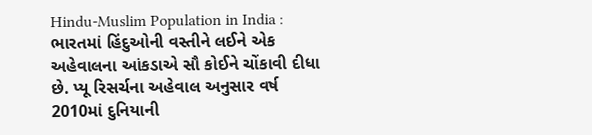Hindu-Muslim Population in India : ભારતમાં હિંદુઓની વસ્તીને લઈને એક અહેવાલના આંકડાએ સૌ કોઈને ચોંકાવી દીધા છે. પ્યૂ રિસર્ચના અહેવાલ અનુસાર વર્ષ 2010માં દુનિયાની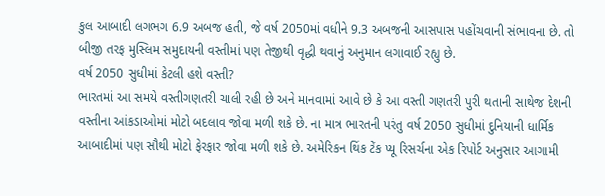કુલ આબાદી લગભગ 6.9 અબજ હતી, જે વર્ષ 2050માં વધીને 9.3 અબજની આસપાસ પહોંચવાની સંભાવના છે. તો બીજી તરફ મુસ્લિમ સમુદાયની વસ્તીમાં પણ તેજીથી વૃદ્ધી થવાનું અનુમાન લગાવાઈ રહ્યુ છે.
વર્ષ 2050 સુધીમાં કેટલી હશે વસ્તી?
ભારતમાં આ સમયે વસ્તીગણતરી ચાલી રહી છે અને માનવામાં આવે છે કે આ વસ્તી ગણતરી પુરી થતાની સાથેજ દેશની વસ્તીના આંકડાઓમાં મોટો બદલાવ જોવા મળી શકે છે. ના માત્ર ભારતની પરંતુ વર્ષ 2050 સુધીમાં દુનિયાની ધાર્મિક આબાદીમાં પણ સૌથી મોટો ફેરફાર જોવા મળી શકે છે. અમેરિકન થિંક ટેંક પ્યૂ રિસર્ચના એક રિપોર્ટ અનુસાર આગામી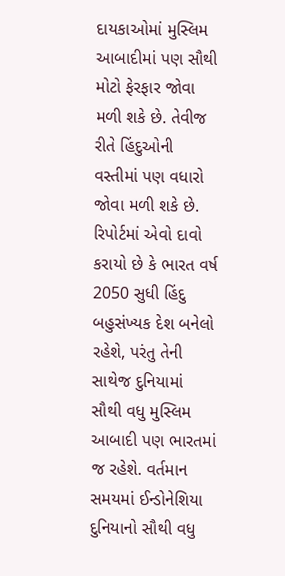દાયકાઓમાં મુસ્લિમ આબાદીમાં પણ સૌથી મોટો ફેરફાર જોવા મળી શકે છે. તેવીજ રીતે હિંદુઓની વસ્તીમાં પણ વધારો જોવા મળી શકે છે. રિપોર્ટમાં એવો દાવો કરાયો છે કે ભારત વર્ષ 2050 સુધી હિંદુ બહુસંખ્યક દેશ બનેલો રહેશે, પરંતુ તેની સાથેજ દુનિયામાં સૌથી વધુ મુસ્લિમ આબાદી પણ ભારતમાં જ રહેશે. વર્તમાન સમયમાં ઈન્ડોનેશિયા દુનિયાનો સૌથી વધુ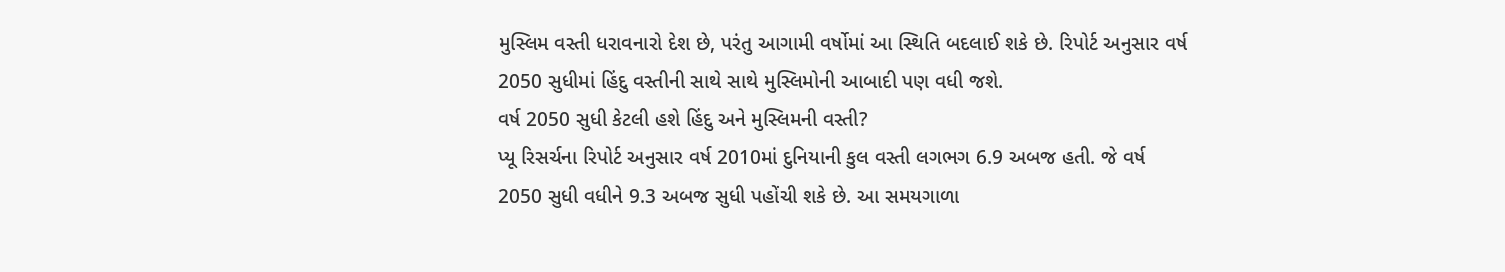મુસ્લિમ વસ્તી ધરાવનારો દેશ છે, પરંતુ આગામી વર્ષોમાં આ સ્થિતિ બદલાઈ શકે છે. રિપોર્ટ અનુસાર વર્ષ 2050 સુધીમાં હિંદુ વસ્તીની સાથે સાથે મુસ્લિમોની આબાદી પણ વધી જશે.
વર્ષ 2050 સુધી કેટલી હશે હિંદુ અને મુસ્લિમની વસ્તી?
પ્યૂ રિસર્ચના રિપોર્ટ અનુસાર વર્ષ 2010માં દુનિયાની કુલ વસ્તી લગભગ 6.9 અબજ હતી. જે વર્ષ 2050 સુધી વધીને 9.3 અબજ સુધી પહોંચી શકે છે. આ સમયગાળા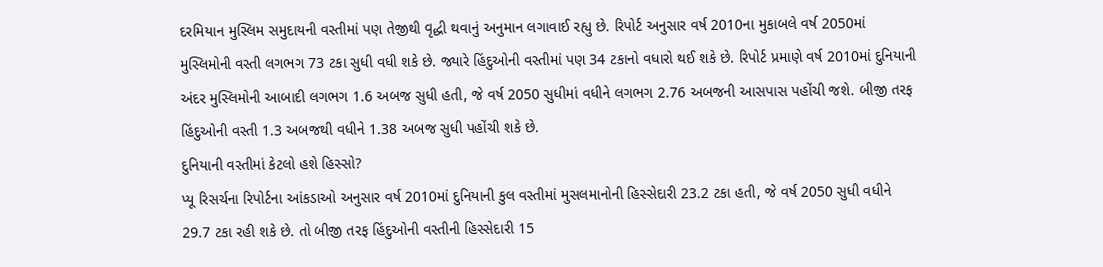દરમિયાન મુસ્લિમ સમુદાયની વસ્તીમાં પણ તેજીથી વૃદ્ધી થવાનું અનુમાન લગાવાઈ રહ્યુ છે. રિપોર્ટ અનુસાર વર્ષ 2010ના મુકાબલે વર્ષ 2050માં મુસ્લિમોની વસ્તી લગભગ 73 ટકા સુધી વધી શકે છે. જ્યારે હિંદુઓની વસ્તીમાં પણ 34 ટકાનો વધારો થઈ શકે છે. રિપોર્ટ પ્રમાણે વર્ષ 2010માં દુનિયાની અંદર મુસ્લિમોની આબાદી લગભગ 1.6 અબજ સુધી હતી, જે વર્ષ 2050 સુધીમાં વધીને લગભગ 2.76 અબજની આસપાસ પહોંચી જશે. બીજી તરફ હિંદુઓની વસ્તી 1.3 અબજથી વધીને 1.38 અબજ સુધી પહોંચી શકે છે.
દુનિયાની વસ્તીમાં કેટલો હશે હિસ્સો?
પ્યૂ રિસર્ચના રિપોર્ટના આંકડાઓ અનુસાર વર્ષ 2010માં દુનિયાની કુલ વસ્તીમાં મુસલમાનોની હિસ્સેદારી 23.2 ટકા હતી, જે વર્ષ 2050 સુધી વધીને 29.7 ટકા રહી શકે છે. તો બીજી તરફ હિંદુઓની વસ્તીની હિસ્સેદારી 15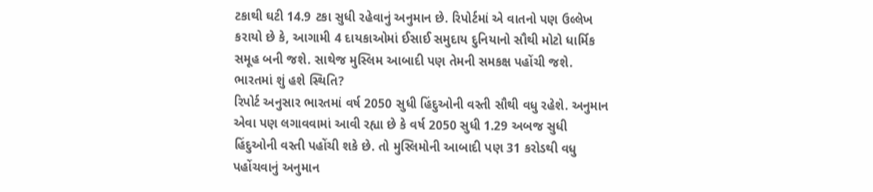ટકાથી ઘટી 14.9 ટકા સુધી રહેવાનું અનુમાન છે. રિપોર્ટમાં એ વાતનો પણ ઉલ્લેખ કરાયો છે કે, આગામી 4 દાયકાઓમાં ઈસાઈ સમુદાય દુનિયાનો સૌથી મોટો ધાર્મિક સમૂહ બની જશે. સાથેજ મુસ્લિમ આબાદી પણ તેમની સમકક્ષ પહોંચી જશે.
ભારતમાં શું હશે સ્થિતિ?
રિપોર્ટ અનુસાર ભારતમાં વર્ષ 2050 સુધી હિંદુઓની વસ્તી સૌથી વધુ રહેશે. અનુમાન એવા પણ લગાવવામાં આવી રહ્યા છે કે વર્ષ 2050 સુધી 1.29 અબજ સુધી હિંદુઓની વસ્તી પહોંચી શકે છે. તો મુસ્લિમોની આબાદી પણ 31 કરોડથી વધુ પહોંચવાનું અનુમાન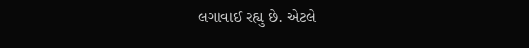લગાવાઈ રહ્યુ છે. એટલે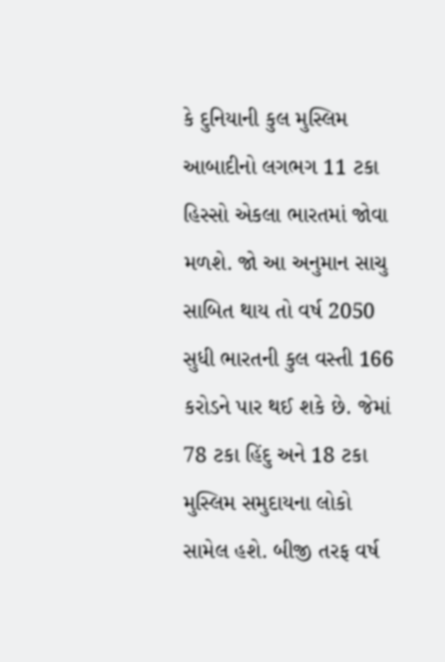કે દુનિયાની કુલ મુસ્લિમ આબાદીનો લગભગ 11 ટકા હિસ્સો એકલા ભારતમાં જોવા મળશે. જો આ અનુમાન સાચુ સાબિત થાય તો વર્ષ 2050 સુધી ભારતની કુલ વસ્તી 166 કરોડને પાર થઈ શકે છે. જેમાં 78 ટકા હિંદુ અને 18 ટકા મુસ્લિમ સમુદાયના લોકો સામેલ હશે. બીજી તરફ વર્ષ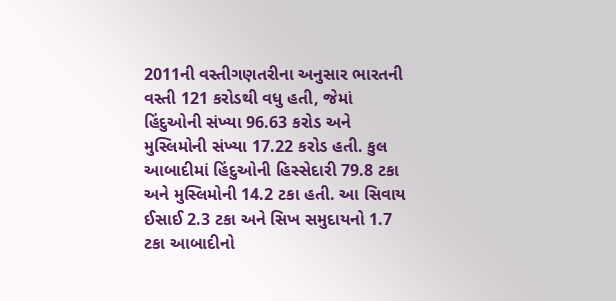2011ની વસ્તીગણતરીના અનુસાર ભારતની વસ્તી 121 કરોડથી વધુ હતી, જેમાં હિંદુઓની સંખ્યા 96.63 કરોડ અને મુસ્લિમોની સંખ્યા 17.22 કરોડ હતી. કુલ આબાદીમાં હિંદુઓની હિસ્સેદારી 79.8 ટકા અને મુસ્લિમોની 14.2 ટકા હતી. આ સિવાય ઈસાઈ 2.3 ટકા અને સિખ સમુદાયનો 1.7 ટકા આબાદીનો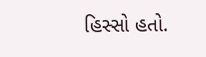હિસ્સો હતો.